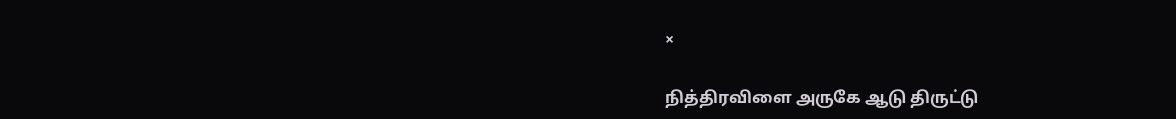×

நித்திரவிளை அருகே ஆடு திருட்டு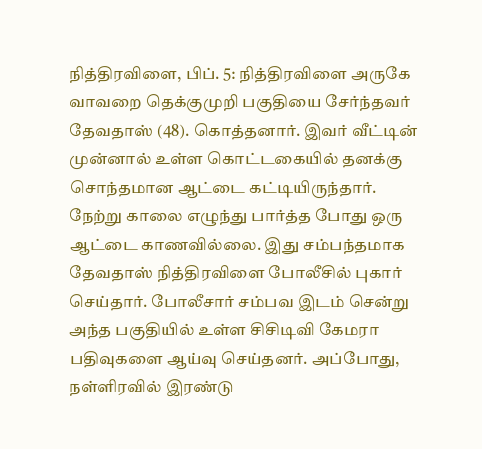நித்திரவிளை, பிப். 5: நித்திரவிளை அருகே வாவறை தெக்குமுறி பகுதியை சேர்ந்தவர் தேவதாஸ் (48). கொத்தனார். இவர் வீட்டின் முன்னால் உள்ள கொட்டகையில் தனக்கு சொந்தமான ஆட்டை கட்டியிருந்தார். நேற்று காலை எழுந்து பார்த்த போது ஒரு ஆட்டை காணவில்லை. இது சம்பந்தமாக தேவதாஸ் நித்திரவிளை போலீசில் புகார் செய்தார். போலீசார் சம்பவ இடம் சென்று அந்த பகுதியில் உள்ள சிசிடிவி கேமரா பதிவுகளை ஆய்வு செய்தனர். அப்போது, நள்ளிரவில் இரண்டு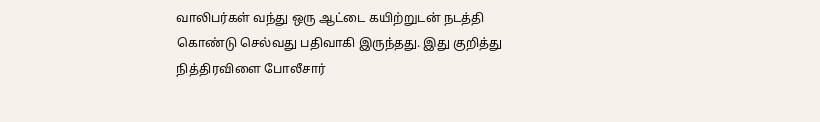வாலிபர்கள் வந்து ஒரு ஆட்டை கயிற்றுடன் நடத்தி கொண்டு செல்வது பதிவாகி இருந்தது. இது குறித்து நித்திரவிளை போலீசார்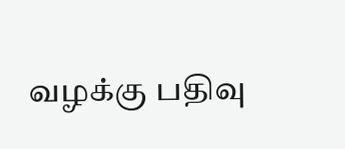வழக்கு பதிவு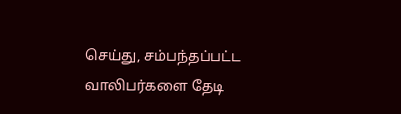செய்து, சம்பந்தப்பட்ட வாலிபர்களை தேடி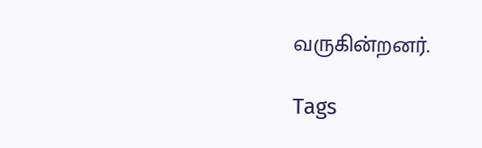வருகின்றனர்.

Tags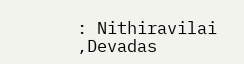: Nithiravilai ,Devadas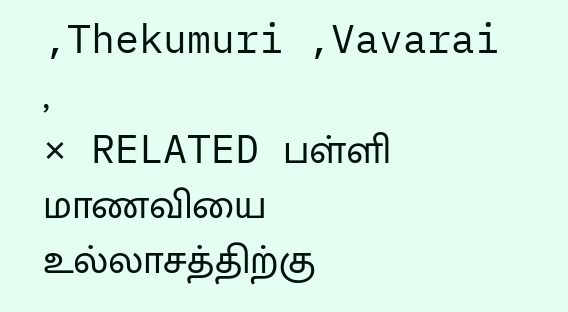,Thekumuri ,Vavarai ,
× RELATED பள்ளி மாணவியை உல்லாசத்திற்கு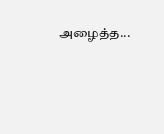அழைத்த...